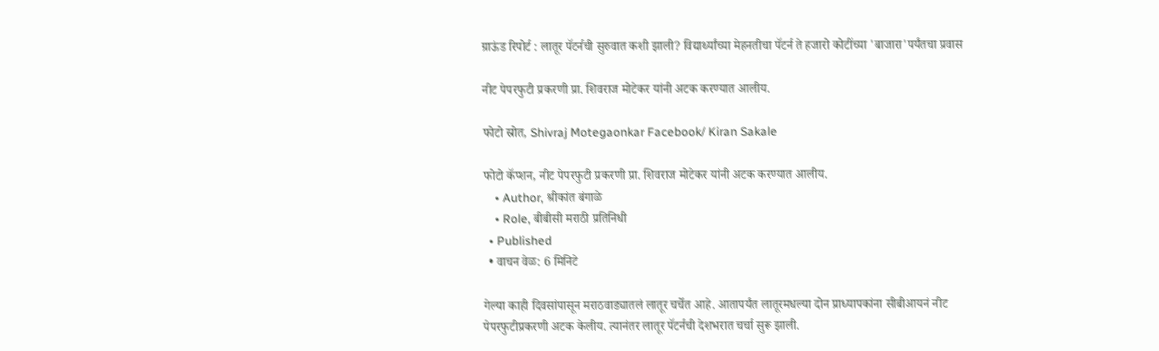ग्राऊंड रिपोर्ट : लातूर पॅटर्नची सुरुवात कशी झाली? विद्यार्थ्यांच्या मेहनतीचा पॅटर्न ते हजारो कोटींच्या 'बाजारा'पर्यंतचा प्रवास

नीट पेपरफुटी प्रकरणी प्रा. शिवराज मोटेकर यांनी अटक करण्यात आलीय.

फोटो स्रोत, Shivraj Motegaonkar Facebook/ Kiran Sakale

फोटो कॅप्शन, नीट पेपरफुटी प्रकरणी प्रा. शिवराज मोटेकर यांनी अटक करण्यात आलीय.
    • Author, श्रीकांत बंगाळे
    • Role, बीबीसी मराठी प्रतिनिधी
  • Published
  • वाचन वेळ: 6 मिनिटे

गेल्या काही दिवसांपासून मराठवाड्यातलं लातूर चर्चेत आहे. आतापर्यंत लातूरमधल्या दोन प्राध्यापकांना सीबीआयनं नीट पेपरफुटीप्रकरणी अटक केलीय. त्यानंतर लातूर पॅटर्नची देशभरात चर्चा सुरू झाली.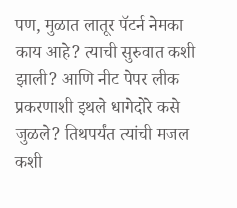पण, मुळात लातूर पॅटर्न नेमका काय आहे? त्याची सुरुवात कशी झाली? आणि नीट पेपर लीक प्रकरणाशी इथले धागेदोरे कसे जुळले? तिथपर्यंत त्यांची मजल कशी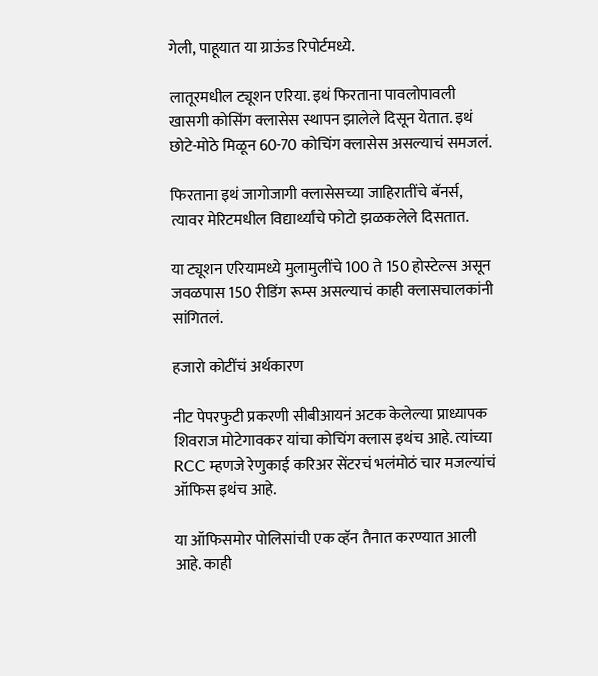गेली, पाहूयात या ग्राऊंड रिपोर्टमध्ये.

लातूरमधील ट्यूशन एरिया. इथं फिरताना पावलोपावली खासगी कोसिंग क्लासेस स्थापन झालेले दिसून येतात. इथं छोटे-मोठे मिळून 60-70 कोचिंग क्लासेस असल्याचं समजलं.

फिरताना इथं जागोजागी क्लासेसच्या जाहिरातींचे बॅनर्स, त्यावर मेरिटमधील विद्यार्थ्यांचे फोटो झळकलेले दिसतात.

या ट्यूशन एरियामध्ये मुलामुलींचे 100 ते 150 होस्टेल्स असून जवळपास 150 रीडिंग रूम्स असल्याचं काही क्लासचालकांनी सांगितलं.

हजारो कोटींचं अर्थकारण

नीट पेपरफुटी प्रकरणी सीबीआयनं अटक केलेल्या प्राध्यापक शिवराज मोटेगावकर यांचा कोचिंग क्लास इथंच आहे. त्यांच्या RCC म्हणजे रेणुकाई करिअर सेंटरचं भलंमोठं चार मजल्यांचं ऑफिस इथंच आहे.

या ऑफिसमोर पोलिसांची एक व्हॅन तैनात करण्यात आली आहे. काही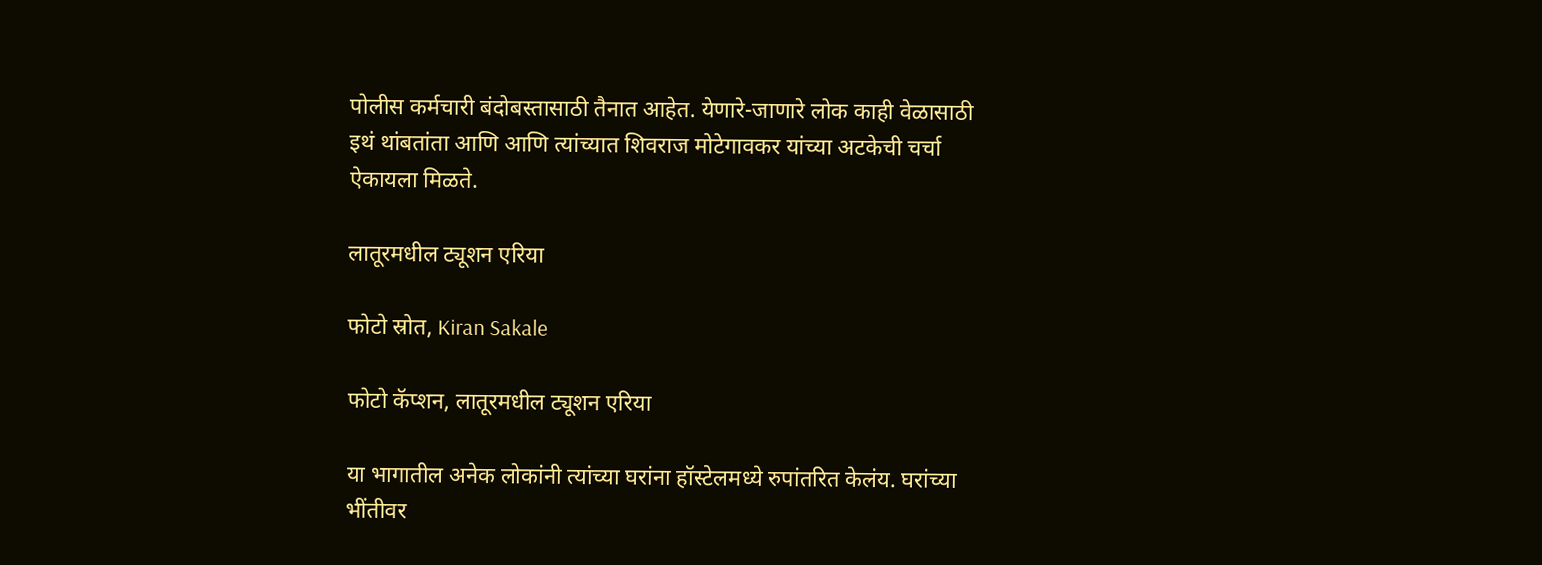पोलीस कर्मचारी बंदोबस्तासाठी तैनात आहेत. येणारे-जाणारे लोक काही वेळासाठी इथं थांबतांता आणि आणि त्यांच्यात शिवराज मोटेगावकर यांच्या अटकेची चर्चा ऐकायला मिळते.

लातूरमधील ट्यूशन एरिया

फोटो स्रोत, Kiran Sakale

फोटो कॅप्शन, लातूरमधील ट्यूशन एरिया

या भागातील अनेक लोकांनी त्यांच्या घरांना हॉस्टेलमध्ये रुपांतरित केलंय. घरांच्या भींतीवर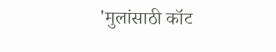'मुलांसाठी कॉट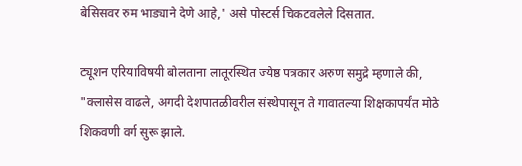बेसिसवर रुम भाड्याने देणे आहे,' असे पोस्टर्स चिकटवलेले दिसतात.

ट्यूशन एरियाविषयी बोलताना लातूरस्थित ज्येष्ठ पत्रकार अरुण समुद्रे म्हणाले की, "क्लासेस वाढले, अगदी देशपातळीवरील संस्थेपासून ते गावातल्या शिक्षकापर्यंत मोठे शिकवणी वर्ग सुरू झाले.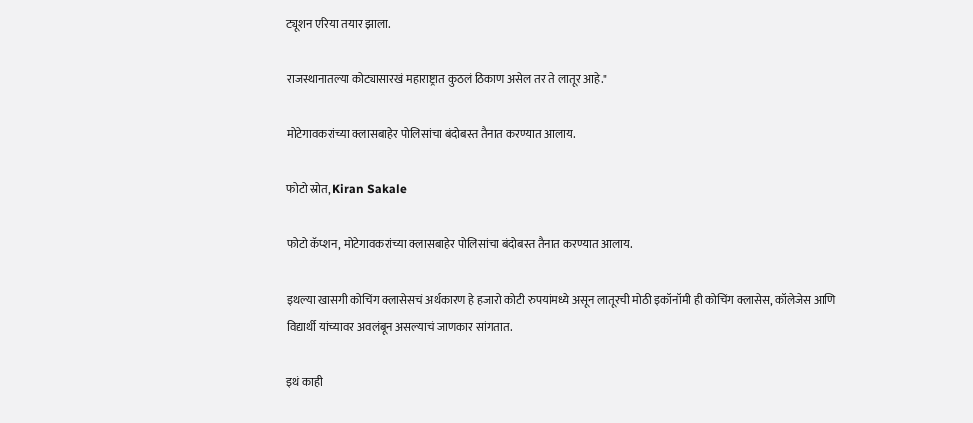ट्यूशन एरिया तयार झाला.

राजस्थानातल्या कोट्यासारखं महाराष्ट्रात कुठलं ठिकाण असेल तर ते लातूर आहे."

मोटेगावकरांच्या क्लासबाहेर पोलिसांचा बंदोबस्त तैनात करण्यात आलाय.

फोटो स्रोत, Kiran Sakale

फोटो कॅप्शन, मोटेगावकरांच्या क्लासबाहेर पोलिसांचा बंदोबस्त तैनात करण्यात आलाय.

इथल्या खासगी कोचिंग क्लासेसचं अर्थकारण हे हजारो कोटी रुपयांमध्ये असून लातूरची मोठी इकॉनॉमी ही कोचिंग क्लासेस, कॉलेजेस आणि विद्यार्थी यांच्यावर अवलंबून असल्याचं जाणकार सांगतात.

इथं काही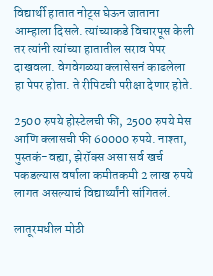विद्यार्थी हातात नोट्स घेऊन जाताना आम्हाला दिसले. त्यांच्याकडे विचारपूस केली तर त्यांनी त्यांच्या हातातील सराव पेपर दाखवला. वेगवेगळ्या क्लासेसनं काढलेला हा पेपर होता. ते रीपिटची परीक्षा देणार होते.

2500 रुपये होस्टेलची फी, 2500 रुपये मेस आणि क्लासची फी 60000 रुपये. नाश्ता, पुस्तकं-वह्या, झेरॉक्स असा सर्व खर्च पकडल्यास वर्षाला कमीतकमी 2 लाख रुपये लागत असल्याचं विद्यार्थ्यांनी सांगितलं.

लातूरमधील मोठी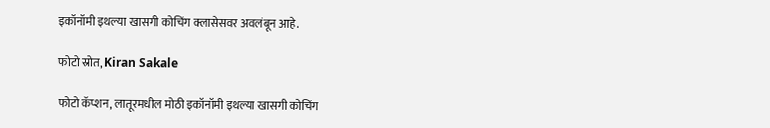इकॉनॉमी इथल्या खासगी कोचिंग क्लासेसवर अवलंबून आहे.

फोटो स्रोत, Kiran Sakale

फोटो कॅप्शन, लातूरमधील मोठी इकॉनॉमी इथल्या खासगी कोचिंग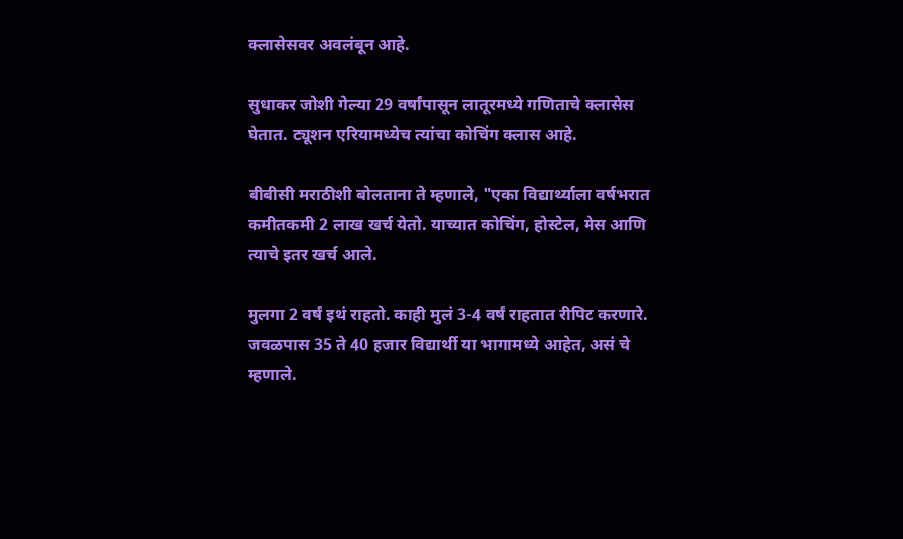क्लासेसवर अवलंबून आहे.

सुधाकर जोशी गेल्या 29 वर्षांपासून लातूरमध्ये गणिताचे क्लासेस घेतात. ट्यूशन एरियामध्येच त्यांचा कोचिंग क्लास आहे.

बीबीसी मराठीशी बोलताना ते म्हणाले, "एका विद्यार्थ्याला वर्षभरात कमीतकमी 2 लाख खर्च येतो. याच्यात कोचिंग, होस्टेल, मेस आणि त्याचे इतर खर्च आले.

मुलगा 2 वर्षं इथं राहतो. काही मुलं 3-4 वर्षं राहतात रीपिट करणारे. जवळपास 35 ते 40 हजार विद्यार्थी या भागामध्ये आहेत, असं चे म्हणाले.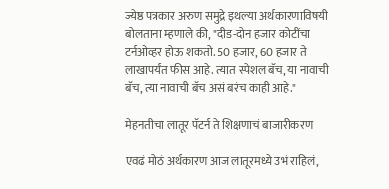ज्येष्ठ पत्रकार अरुण समुद्रे इथल्या अर्थकारणाविषयी बोलताना म्हणाले की, "दीड-दोन हजार कोटींचा टर्नओव्हर होऊ शकतो. 50 हजार, 60 हजार ते लाखापर्यंत फीस आहे. त्यात स्पेशल बॅच, या नावाची बॅच, त्या नावाची बॅच असं बरंच काही आहे."

मेहनतीचा लातूर पॅटर्न ते शिक्षणाचं बाजारीकरण

एवढं मोठं अर्थकारण आज लातूरमध्ये उभं राहिलं,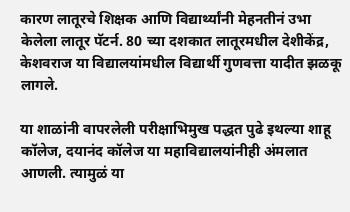कारण लातूरचे शिक्षक आणि विद्यार्थ्यांनी मेहनतीनं उभा केलेला लातूर पॅटर्न. 80 च्या दशकात लातूरमधील देशीकेंद्र, केशवराज या विद्यालयांमधील विद्यार्थी गुणवत्ता यादीत झळकू लागले.

या शाळांनी वापरलेली परीक्षाभिमुख पद्धत पुढे इथल्या शाहू कॉलेज, दयानंद कॉलेज या महाविद्यालयांनीही अंमलात आणली. त्यामुळं या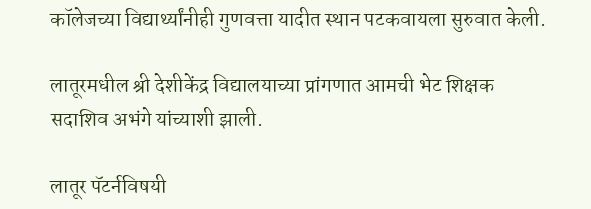कॉलेजच्या विद्यार्थ्यांनीही गुणवत्ता यादीत स्थान पटकवायला सुरुवात केली.

लातूरमधील श्री देशीकेंद्र विद्यालयाच्या प्रांगणात आमची भेट शिक्षक सदाशिव अभंगे यांच्याशी झाली.

लातूर पॅटर्नविषयी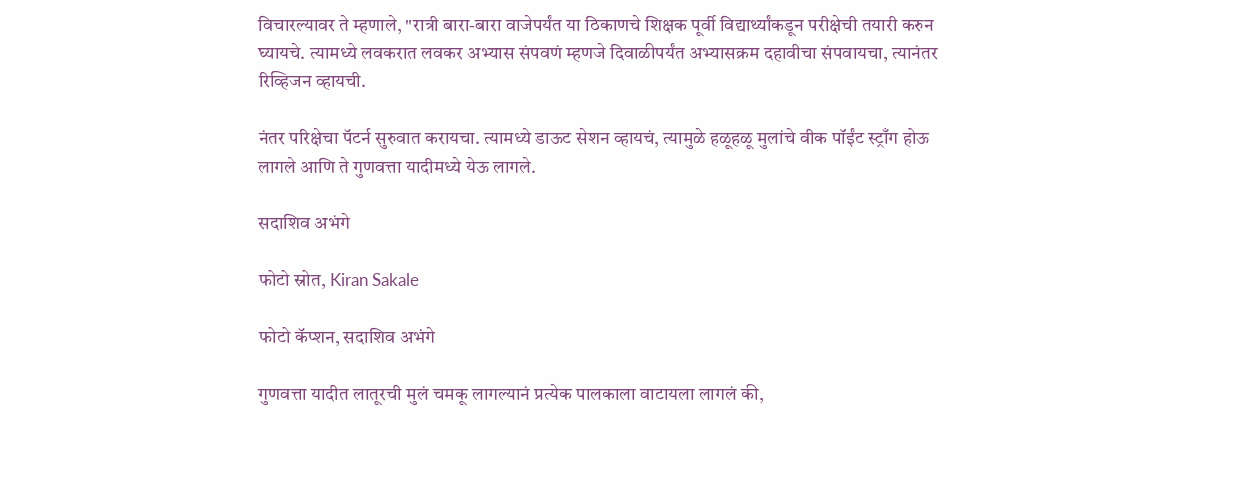विचारल्यावर ते म्हणाले, "रात्री बारा-बारा वाजेपर्यंत या ठिकाणचे शिक्षक पूर्वी विद्यार्थ्यांकडून परीक्षेची तयारी करुन घ्यायचे. त्यामध्ये लवकरात लवकर अभ्यास संपवणं म्हणजे दिवाळीपर्यंत अभ्यासक्रम दहावीचा संपवायचा, त्यानंतर रिव्हिजन व्हायची.

नंतर परिक्षेचा पॅटर्न सुरुवात करायचा. त्यामध्ये डाऊट सेशन व्हायचं, त्यामुळे हळूहळू मुलांचे वीक पॉईंट स्ट्राँग होऊ लागले आणि ते गुणवत्ता यादीमध्ये येऊ लागले.

सदाशिव अभंगे

फोटो स्रोत, Kiran Sakale

फोटो कॅप्शन, सदाशिव अभंगे

गुणवत्ता यादीत लातूरची मुलं चमकू लागल्यानं प्रत्येक पालकाला वाटायला लागलं की,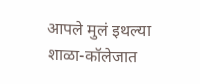आपले मुलं इथल्या शाळा-कॉलेजात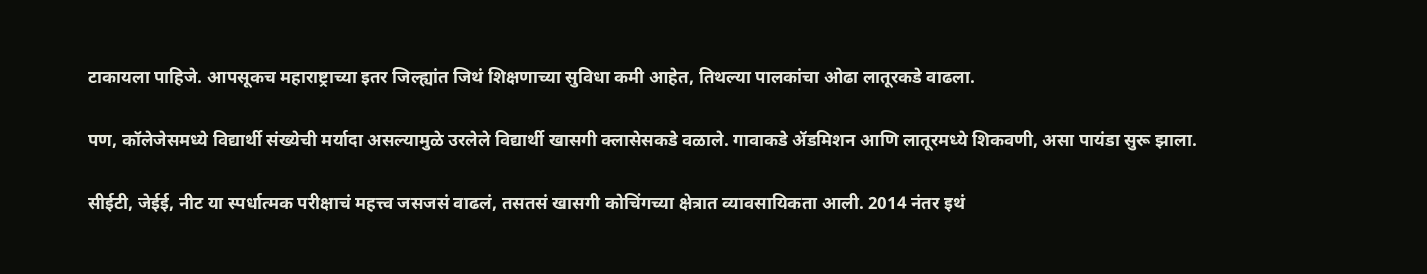टाकायला पाहिजे. आपसूकच महाराष्ट्राच्या इतर जिल्ह्यांत जिथं शिक्षणाच्या सुविधा कमी आहेत, तिथल्या पालकांचा ओढा लातूरकडे वाढला.

पण, कॉलेजेसमध्ये विद्यार्थी संख्येची मर्यादा असल्यामुळे उरलेले विद्यार्थी खासगी क्लासेसकडे वळाले. गावाकडे ॲडमिशन आणि लातूरमध्ये शिकवणी, असा पायंडा सुरू झाला.

सीईटी, जेईई, नीट या स्पर्धात्मक परीक्षाचं महत्त्व जसजसं वाढलं, तसतसं खासगी कोचिंगच्या क्षेत्रात व्यावसायिकता आली. 2014 नंतर इथं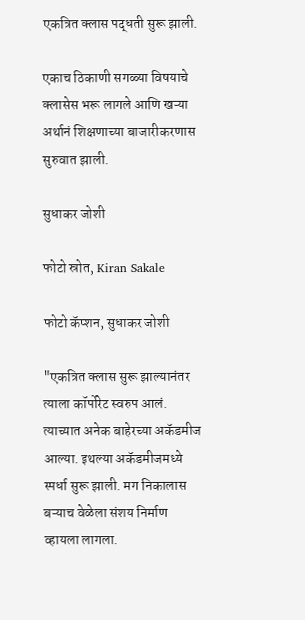एकत्रित क्लास पद्धती सुरू झाली.

एकाच ठिकाणी सगळ्या विषयाचे क्लासेस भरू लागले आणि खऱ्या अर्थानं शिक्षणाच्या बाजारीकरणास सुरुवात झाली.

सुधाकर जोशी

फोटो स्रोत, Kiran Sakale

फोटो कॅप्शन, सुधाकर जोशी

"एकत्रित क्लास सुरू झाल्यानंतर त्याला कॉर्पोरेट स्वरुप आलं. त्याच्यात अनेक बाहेरच्या अकॅडमीज आल्या. इथल्या अकॅडमीजमध्ये स्पर्धा सुरू झाली. मग निकालास बऱ्याच वेळेला संशय निर्माण व्हायला लागला.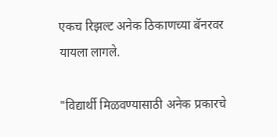एकच रिझल्ट अनेक ठिकाणच्या बॅनरवर यायला लागले.

"विद्यार्थी मिळवण्यासाठी अनेक प्रकारचे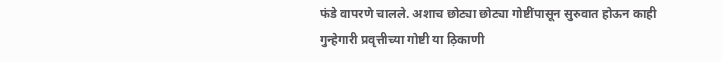फंडे वापरणे चालले. अशाच छोट्या छोट्या गोष्टींपासून सुरुवात होऊन काही गुन्हेगारी प्रवृत्तीच्या गोष्टी या ठ़िकाणी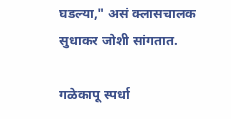घडल्या," असं क्लासचालक सुधाकर जोशी सांगतात.

गळेकापू स्पर्धा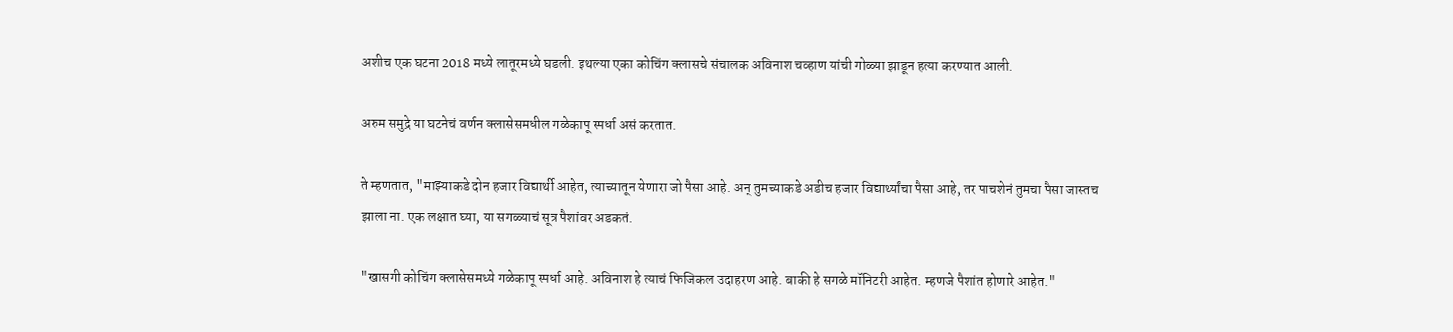अशीच एक घटना 2018 मध्ये लातूरमध्ये घडली. इथल्या एका कोचिंग क्लासचे संचालक अविनाश चव्हाण यांची गोळ्या झाडून हत्या करण्यात आली.

अरुम समुद्रे या घटनेचं वर्णन क्लासेसमधील गळेकापू स्पर्धा असं करतात.

ते म्हणतात, "माझ्याकडे दोन हजार विद्यार्थी आहेत, त्याच्यातून येणारा जो पैसा आहे. अन् तुमच्याकडे अडीच हजार विद्यार्थ्यांचा पैसा आहे, तर पाचशेनं तुमचा पैसा जास्तच झाला ना. एक लक्षात घ्या, या सगळ्याचं सूत्र पैशांवर अडकतं.

"खासगी कोचिंग क्लासेसमध्ये गळेकापू स्पर्धा आहे. अविनाश हे त्याचं फिजिकल उदाहरण आहे. बाकी हे सगळे मॉनिटरी आहेत. म्हणजे पैशांत होणारे आहेत."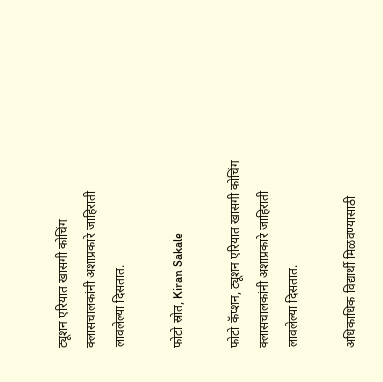ट्यूशन एरियात खासगी कोचिंग क्लासचालकांनी अशाप्रकारे जाहिराती लावलेल्या दिसतात.

फोटो स्रोत, Kiran Sakale

फोटो कॅप्शन, ट्यूशन एरियात खासगी कोचिंग क्लासचालकांनी अशाप्रकारे जाहिराती लावलेल्या दिसतात.

अधिकाधिक विद्यार्थी मिळवण्यासाठी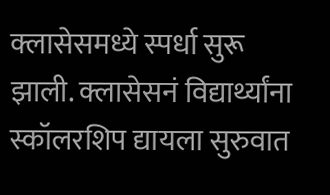क्लासेसमध्ये स्पर्धा सुरू झाली. क्लासेसनं विद्यार्थ्यांना स्कॉलरशिप द्यायला सुरुवात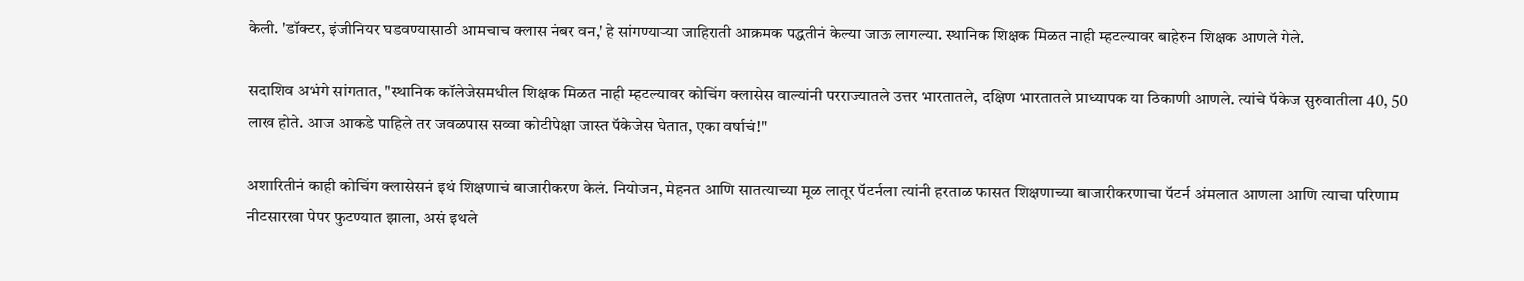केली. 'डॉक्टर, इंजीनियर घडवण्यासाठी आमचाच क्लास नंबर वन,' हे सांगण्याऱ्या जाहिराती आक्रमक पद्धतीनं केल्या जाऊ लागल्या. स्थानिक शिक्षक मिळत नाही म्हटल्यावर बाहेरुन शिक्षक आणले गेले.

सदाशिव अभंगे सांगतात, "स्थानिक कॉलेजेसमधील शिक्षक मिळत नाही म्हटल्यावर कोचिंग क्लासेस वाल्यांनी परराज्यातले उत्तर भारतातले, दक्षिण भारतातले प्राध्यापक या ठिकाणी आणले. त्यांचे पॅकेज सुरुवातीला 40, 50 लाख होते. आज आकडे पाहिले तर जवळपास सव्वा कोटीपेक्षा जास्त पॅकेजेस घेतात, एका वर्षाचं!"

अशारितीनं काही कोचिंग क्लासेसनं इथं शिक्षणाचं बाजारीकरण केलं. नियोजन, मेहनत आणि सातत्याच्या मूळ लातूर पॅटर्नला त्यांनी हरताळ फासत शिक्षणाच्या बाजारीकरणाचा पॅटर्न अंमलात आणला आणि त्याचा परिणाम नीटसारखा पेपर फुटण्यात झाला, असं इथले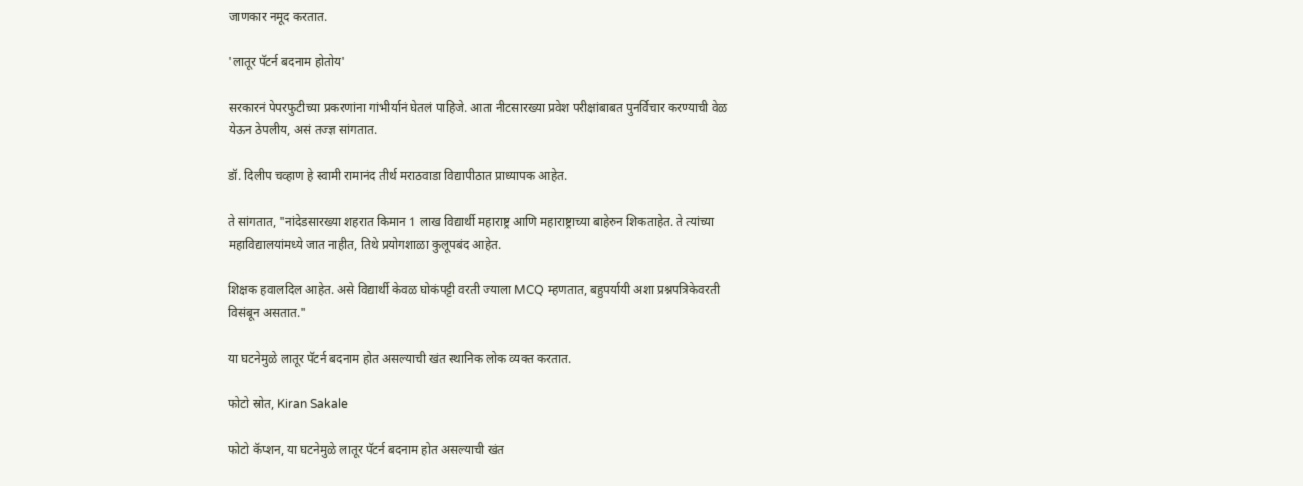जाणकार नमूद करतात.

'लातूर पॅटर्न बदनाम होतोय'

सरकारनं पेपरफुटीच्या प्रकरणांना गांभीर्यानं घेतलं पाहिजे. आता नीटसारख्या प्रवेश परीक्षांबाबत पुनर्विचार करण्याची वेळ येऊन ठेपलीय, असं तज्ज्ञ सांगतात.

डॉ. दिलीप चव्हाण हे स्वामी रामानंद तीर्थ मराठवाडा विद्यापीठात प्राध्यापक आहेत.

ते सांगतात, "नांदेडसारख्या शहरात किमान 1 लाख विद्यार्थी महाराष्ट्र आणि महाराष्ट्राच्या बाहेरुन शिकताहेत. ते त्यांच्या महाविद्यालयांमध्ये जात नाहीत, तिथे प्रयोगशाळा कुलूपबंद आहेत.

शिक्षक हवालदिल आहेत. असे विद्यार्थी केवळ घोकंपट्टी वरती ज्याला MCQ म्हणतात, बहुपर्यायी अशा प्रश्नपत्रिकेवरती विसंबून असतात."

या घटनेमुळे लातूर पॅटर्न बदनाम होत असल्याची खंत स्थानिक लोक व्यक्त करतात.

फोटो स्रोत, Kiran Sakale

फोटो कॅप्शन, या घटनेमुळे लातूर पॅटर्न बदनाम होत असल्याची खंत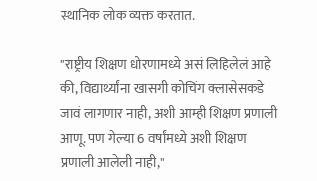स्थानिक लोक व्यक्त करतात.

"राष्ट्रीय शिक्षण धोरणामध्ये असं लिहिलेलं आहे की, विद्यार्थ्यांना खासगी कोचिंग क्लासेसकडे जावं लागणार नाही, अशी आम्ही शिक्षण प्रणाली आणू. पण गेल्या 6 वर्षांमध्ये अशी शिक्षण प्रणाली आलेली नाही,"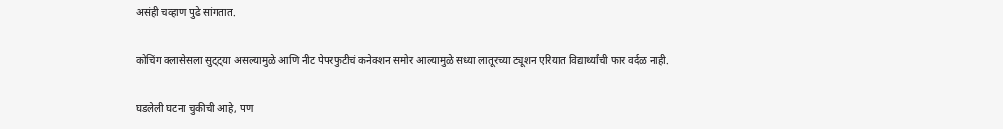असंही चव्हाण पुढे सांगतात.

कोचिंग क्लासेसला सुट्ट्या असल्यामुळे आणि नीट पेपरफुटीचं कनेक्शन समोर आल्यामुळे सध्या लातूरच्या ट्यूशन एरियात विद्यार्थ्यांची फार वर्दळ नाही.

घडलेली घटना चुकीची आहे, पण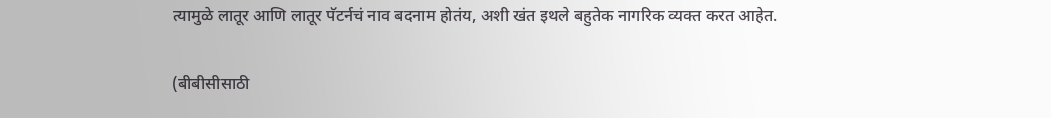त्यामुळे लातूर आणि लातूर पॅटर्नचं नाव बदनाम होतंय, अशी खंत इथले बहुतेक नागरिक व्यक्त करत आहेत.

(बीबीसीसाठी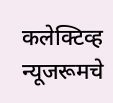कलेक्टिव्ह न्यूजरूमचे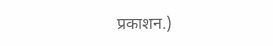प्रकाशन.)